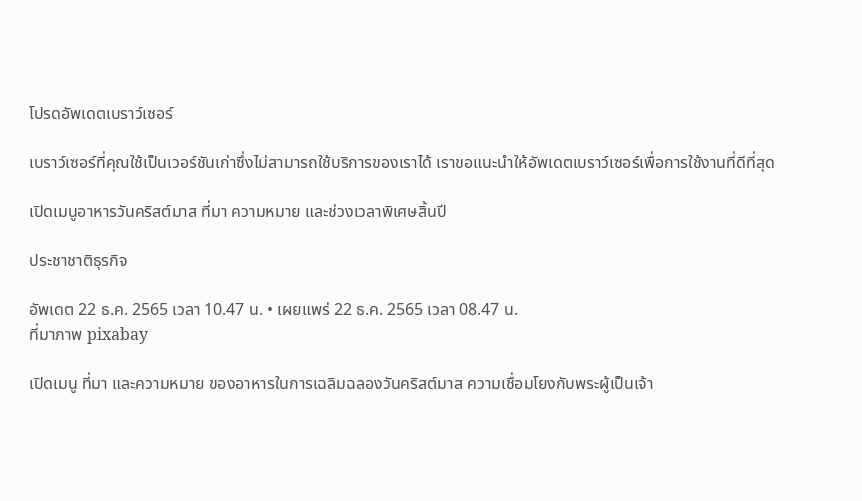โปรดอัพเดตเบราว์เซอร์

เบราว์เซอร์ที่คุณใช้เป็นเวอร์ชันเก่าซึ่งไม่สามารถใช้บริการของเราได้ เราขอแนะนำให้อัพเดตเบราว์เซอร์เพื่อการใช้งานที่ดีที่สุด

เปิดเมนูอาหารวันคริสต์มาส ที่มา ความหมาย และช่วงเวลาพิเศษสิ้นปี

ประชาชาติธุรกิจ

อัพเดต 22 ธ.ค. 2565 เวลา 10.47 น. • เผยแพร่ 22 ธ.ค. 2565 เวลา 08.47 น.
ที่มาภาพ pixabay

เปิดเมนู ที่มา และความหมาย ของอาหารในการเฉลิมฉลองวันคริสต์มาส ความเชื่อมโยงกับพระผู้เป็นเจ้า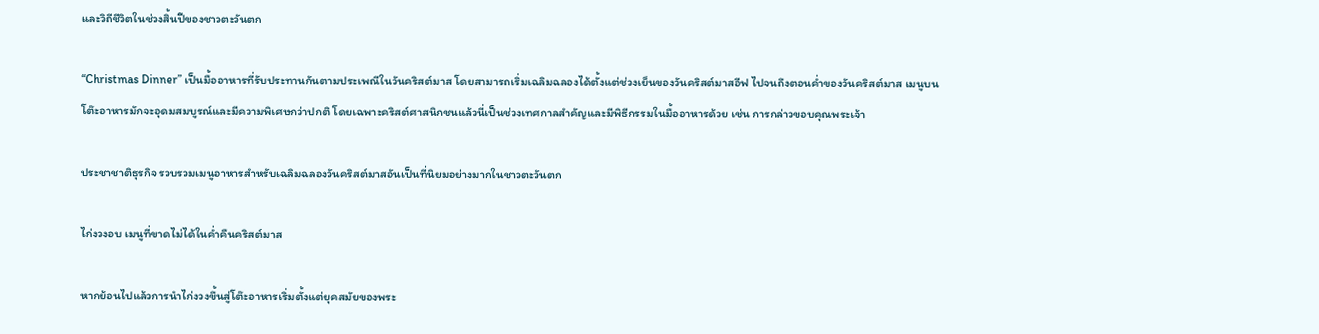และวิถีชีวิตในช่วงสิ้นปีของชาวตะวันตก

“Christmas Dinner” เป็นมื้ออาหารที่รับประทานกันตามประเพณีในวันคริสต์มาส โดยสามารถเริ่มเฉลิมฉลองได้ตั้งแต่ช่วงเย็นของวันคริสต์มาสอีฟ ไปจนถึงตอนค่ำของวันคริสต์มาส เมนูบนโต๊ะอาหารมักจะอุดมสมบูรณ์และมีความพิเศษกว่าปกติ โดยเฉพาะคริสต์ศาสนิกชนแล้วนี่เป็นช่วงเทศกาลสำคัญและมีพิธีกรรมในมื้ออาหารด้วย เช่น การกล่าวขอบคุณพระเจ้า

ประชาชาติธุรกิจ รวบรวมเมนูอาหารสำหรับเฉลิมฉลองวันคริสต์มาสอันเป็นที่นิยมอย่างมากในชาวตะวันตก

ไก่งวงอบ เมนูที่ขาดไม่ได้ในค่ำคืนคริสต์มาส

หากย้อนไปแล้วการนำไก่งวงขึ้นสู่โต๊ะอาหารเริ่มตั้งแต่ยุคสมัยของพระ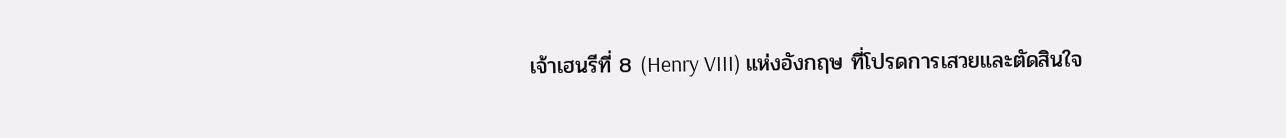เจ้าเฮนรีที่ 8 (Henry VIII) แห่งอังกฤษ ที่โปรดการเสวยและตัดสินใจ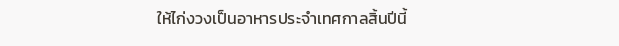ให้ไก่งวงเป็นอาหารประจำเทศกาลสิ้นปีนี้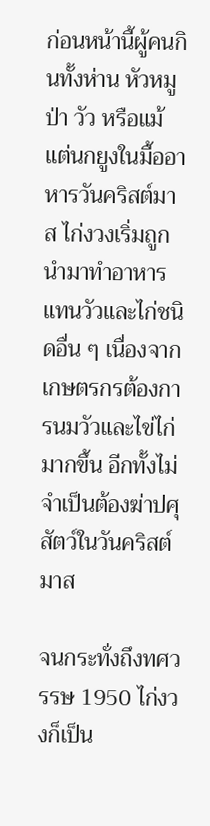ก่อนหน้านี้ผู้คนกินทั้งห่าน หัวหมูป่า วัว หรือแม้แต่นกยูงในมื้ออาหารวันคริสต์มาส ไก่งวงเริ่มถูกนำมาทำอาหารแทนวัวและไก่ชนิดอื่น ๆ เนื่องจากเกษตรกรต้องการนมวัวและไข่ไก่มากขึ้น อีกทั้งไม่จำเป็นต้องฆ่าปศุสัตว์ในวันคริสต์มาส

จนกระทั่งถึงทศวรรษ 1950 ไก่งวงก็เป็น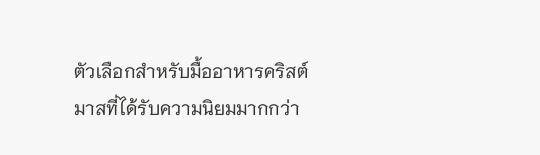ตัวเลือกสำหรับมื้ออาหารคริสต์มาสที่ได้รับความนิยมมากกว่า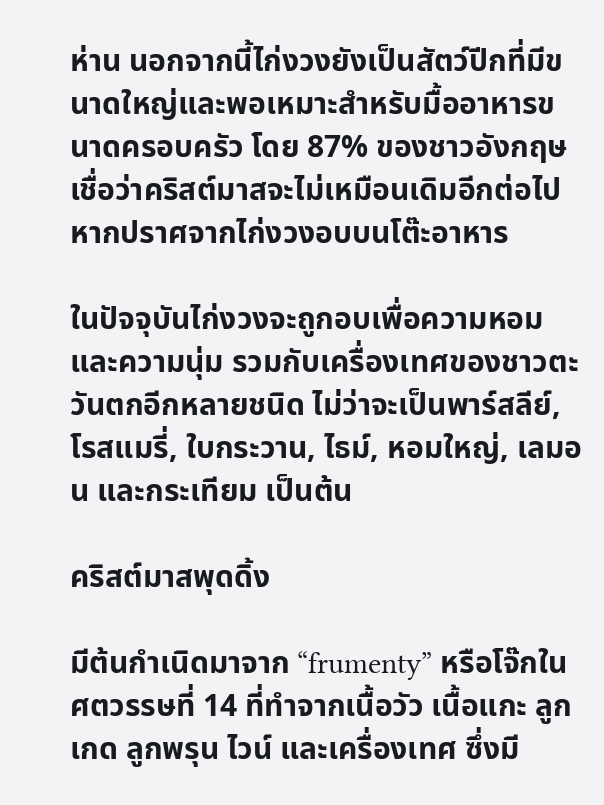ห่าน นอกจากนี้ไก่งวงยังเป็นสัตว์ปีกที่มีขนาดใหญ่และพอเหมาะสำหรับมื้ออาหารขนาดครอบครัว โดย 87% ของชาวอังกฤษเชื่อว่าคริสต์มาสจะไม่เหมือนเดิมอีกต่อไป หากปราศจากไก่งวงอบบนโต๊ะอาหาร

ในปัจจุบันไก่งวงจะถูกอบเพื่อความหอมและความนุ่ม รวมกับเครื่องเทศของชาวตะวันตกอีกหลายชนิด ไม่ว่าจะเป็นพาร์สลีย์, โรสแมรี่, ใบกระวาน, ไธม์, หอมใหญ่, เลมอน และกระเทียม เป็นต้น

คริสต์มาสพุดดิ้ง

มีต้นกำเนิดมาจาก “frumenty” หรือโจ๊กในศตวรรษที่ 14 ที่ทำจากเนื้อวัว เนื้อแกะ ลูกเกด ลูกพรุน ไวน์ และเครื่องเทศ ซึ่งมี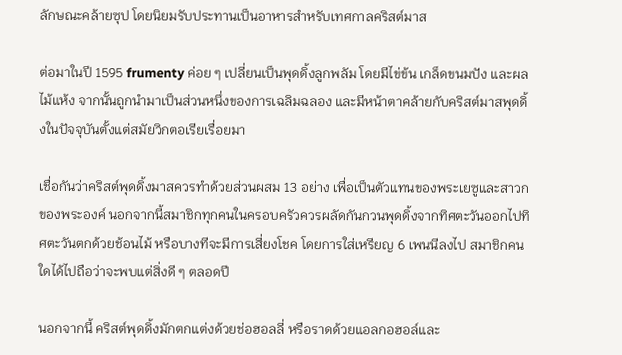ลักษณะคล้ายซุป โดยนิยมรับประทานเป็นอาหารสำหรับเทศกาลคริสต์มาส

ต่อมาในปี 1595 frumenty ค่อย ๆ เปลี่ยนเป็นพุดดิ้งลูกพลัม โดยมีไข่ข้น เกล็ดขนมปัง และผลไม้แห้ง จากนั้นถูกนำมาเป็นส่วนหนึ่งของการเฉลิมฉลอง และมีหน้าตาคล้ายกับคริสต์มาสพุดดิ้งในปัจจุบันตั้งแต่สมัยวิกตอเรียเรื่อยมา

เชื่อกันว่าคริสต์พุดดิ้งมาสควรทำด้วยส่วนผสม 13 อย่าง เพื่อเป็นตัวแทนของพระเยซูและสาวกของพระองค์ นอกจากนี้สมาชิกทุกคนในครอบครัวควรผลัดกันกวนพุดดิ้งจากทิศตะวันออกไปทิศตะวันตกด้วยช้อนไม้ หรือบางทีจะมีการเสี่ยงโชค โดยการใส่เหรียญ 6 เพนนีลงไป สมาชิกคนใดได้ไปถือว่าจะพบแต่สิ่งดี ๆ ตลอดปี

นอกจากนี้ คริสต์พุดดิ้งมักตกแต่งด้วยช่อฮอลลี่ หรือราดด้วยแอลกอฮอล์และ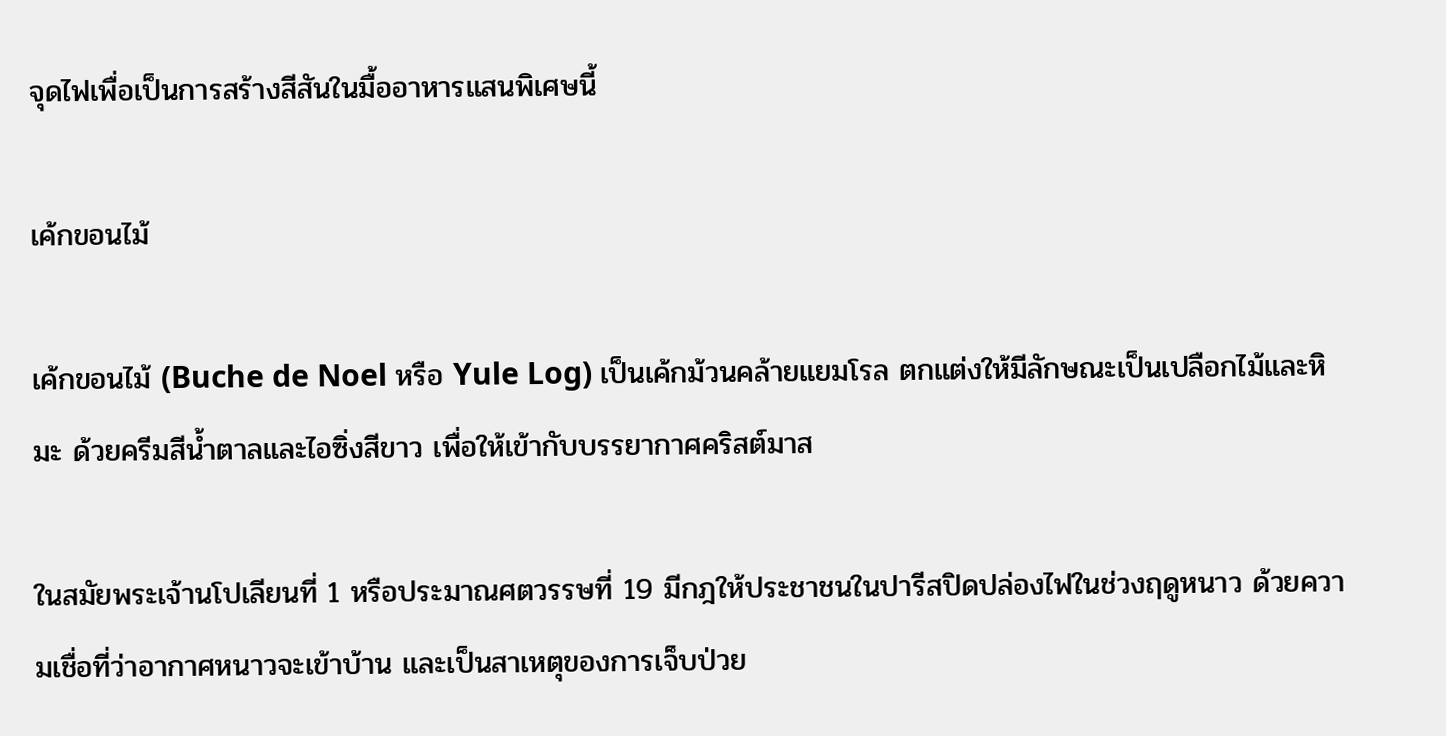จุดไฟเพื่อเป็นการสร้างสีสันในมื้ออาหารแสนพิเศษนี้

เค้กขอนไม้

เค้กขอนไม้ (Buche de Noel หรือ Yule Log) เป็นเค้กม้วนคล้ายแยมโรล ตกแต่งให้มีลักษณะเป็นเปลือกไม้และหิมะ ด้วยครีมสีน้ำตาลและไอซิ่งสีขาว เพื่อให้เข้ากับบรรยากาศคริสต์มาส

ในสมัยพระเจ้านโปเลียนที่ 1 หรือประมาณศตวรรษที่ 19 มีกฎให้ประชาชนในปารีสปิดปล่องไฟในช่วงฤดูหนาว ด้วยความเชื่อที่ว่าอากาศหนาวจะเข้าบ้าน และเป็นสาเหตุของการเจ็บป่วย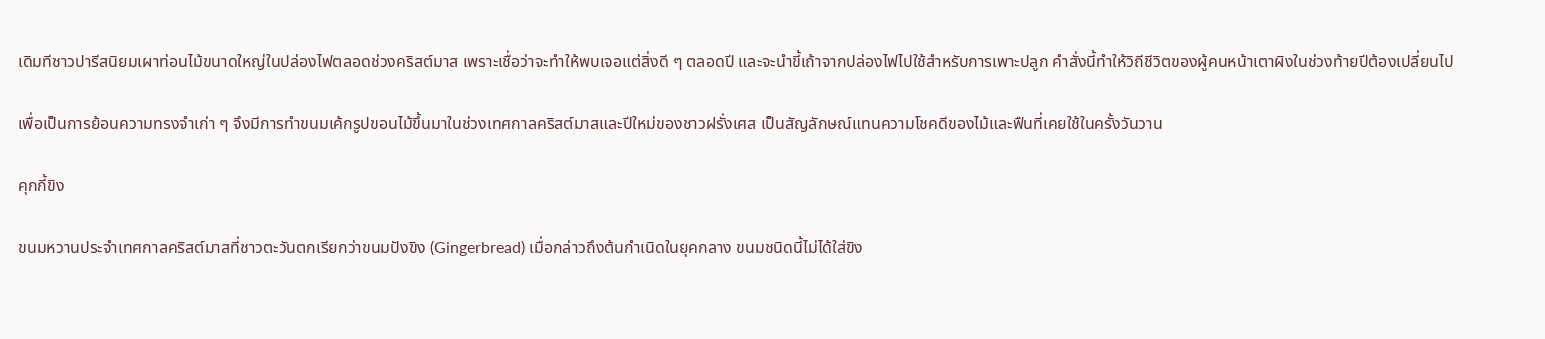เดิมทีชาวปารีสนิยมเผาท่อนไม้ขนาดใหญ่ในปล่องไฟตลอดช่วงคริสต์มาส เพราะเชื่อว่าจะทำให้พบเจอแต่สิ่งดี ๆ ตลอดปี และจะนำขี้เถ้าจากปล่องไฟไปใช้สำหรับการเพาะปลูก คำสั่งนี้ทำให้วิถีชีวิตของผู้คนหน้าเตาผิงในช่วงท้ายปีต้องเปลี่ยนไป

เพื่อเป็นการย้อนความทรงจำเก่า ๆ จึงมีการทำขนมเค้กรูปขอนไม้ขึ้นมาในช่วงเทศกาลคริสต์มาสและปีใหม่ของชาวฝรั่งเศส เป็นสัญลักษณ์แทนความโชคดีของไม้และฟืนที่เคยใช้ในครั้งวันวาน

คุกกี้ขิง

ขนมหวานประจำเทศกาลคริสต์มาสที่ชาวตะวันตกเรียกว่าขนมปังขิง (Gingerbread) เมื่อกล่าวถึงต้นกำเนิดในยุคกลาง ขนมชนิดนี้ไม่ได้ใส่ขิง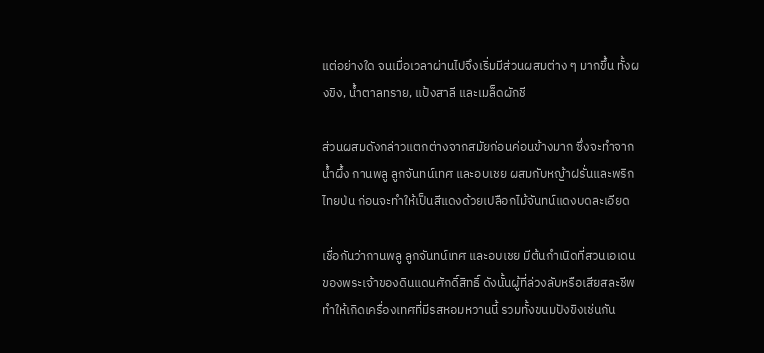แต่อย่างใด จนเมื่อเวลาผ่านไปจึงเริ่มมีส่วนผสมต่าง ๆ มากขึ้น ทั้งผงขิง, น้ำตาลทราย, แป้งสาลี และเมล็ดผักชี

ส่วนผสมดังกล่าวแตกต่างจากสมัยก่อนค่อนข้างมาก ซึ่งจะทำจากน้ำผึ้ง กานพลู ลูกจันทน์เทศ และอบเชย ผสมกับหญ้าฝรั่นและพริกไทยป่น ก่อนจะทำให้เป็นสีแดงด้วยเปลือกไม้จันทน์แดงบดละเอียด

เชื่อกันว่ากานพลู ลูกจันทน์เทศ และอบเชย มีต้นกำเนิดที่สวนเอเดนของพระเจ้าของดินแดนศักดิ์สิทธิ์ ดังนั้นผู้ที่ล่วงลับหรือเสียสละชีพทำให้เกิดเครื่องเทศที่มีรสหอมหวานนี้ รวมทั้งขนมปังขิงเช่นกัน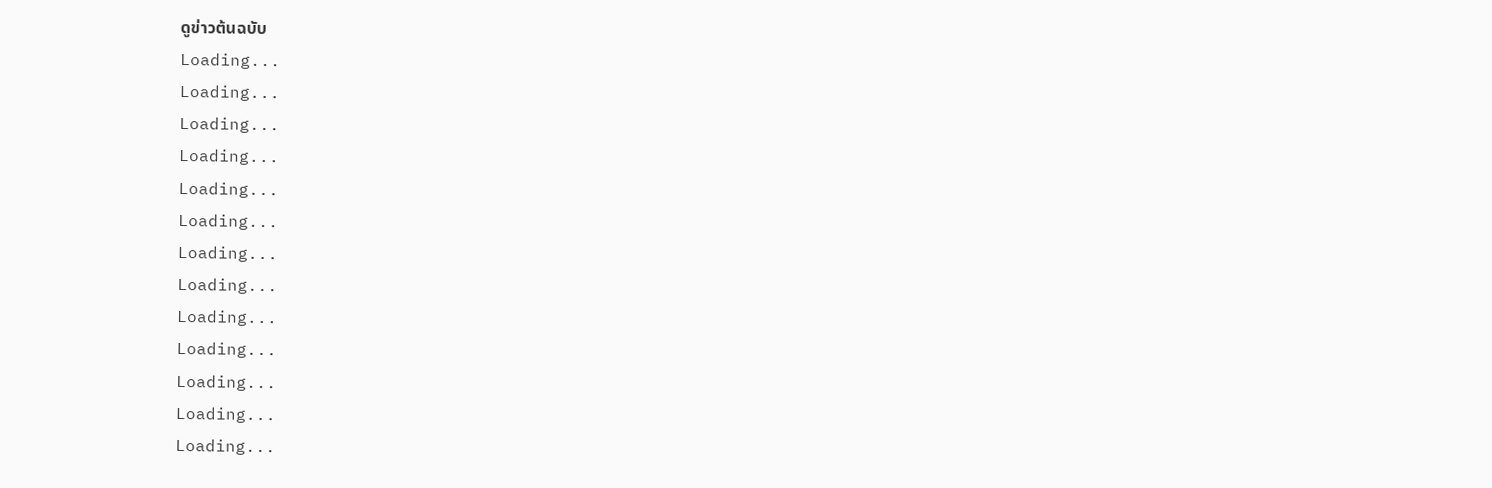ดูข่าวต้นฉบับ
Loading...
Loading...
Loading...
Loading...
Loading...
Loading...
Loading...
Loading...
Loading...
Loading...
Loading...
Loading...
Loading...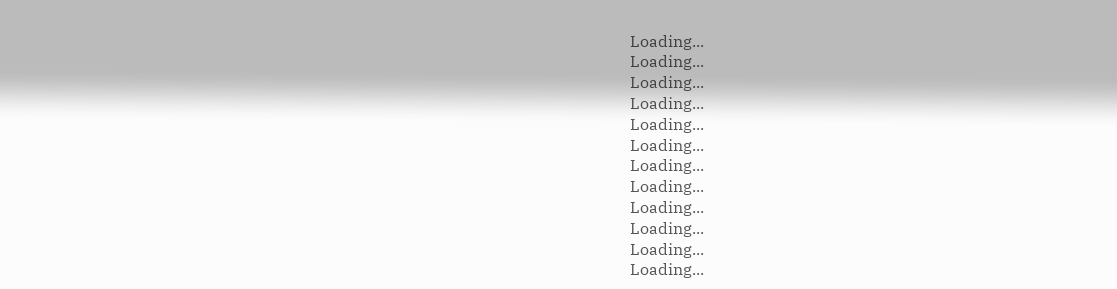Loading...
Loading...
Loading...
Loading...
Loading...
Loading...
Loading...
Loading...
Loading...
Loading...
Loading...
Loading...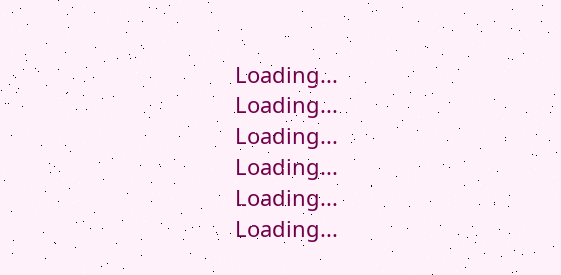Loading...
Loading...
Loading...
Loading...
Loading...
Loading...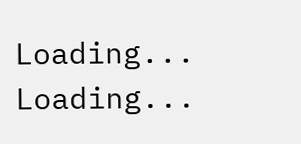Loading...
Loading...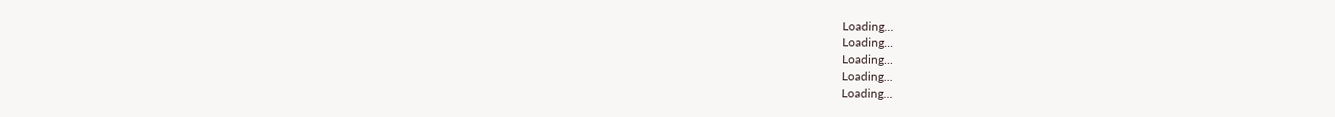Loading...
Loading...
Loading...
Loading...
Loading...